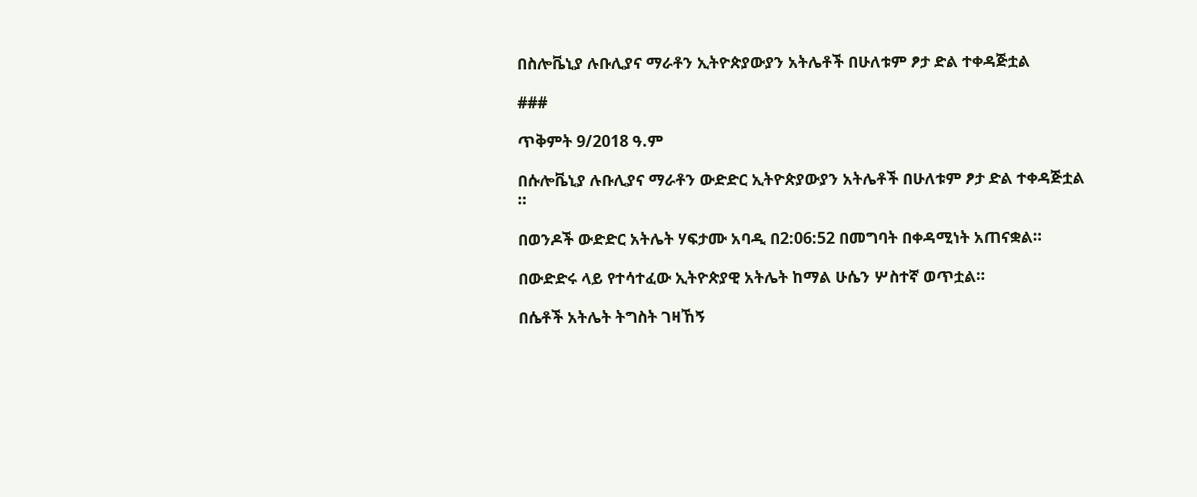በስሎቬኒያ ሉቡሊያና ማራቶን ኢትዮጵያውያን አትሌቶች በሁለቱም ፆታ ድል ተቀዳጅቷል

###

ጥቅምት 9/2018 ዓ.ም

በሱሎቬኒያ ሉቡሊያና ማራቶን ውድድር ኢትዮጵያውያን አትሌቶች በሁለቱም ፆታ ድል ተቀዳጅቷል ።

በወንዶች ውድድር አትሌት ሃፍታሙ አባዲ በ2:06:52 በመግባት በቀዳሚነት አጠናቋል።

በውድድሩ ላይ የተሳተፈው ኢትዮጵያዊ አትሌት ከማል ሁሴን ሦስተኛ ወጥቷል።

በሴቶች አትሌት ትግስት ገዛኸኝ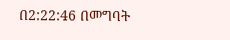በ2:22:46 በመግባት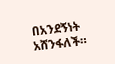በአንደኝነት አሸንፋለች።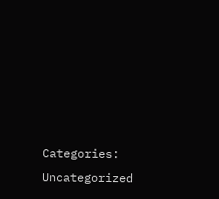Categories: Uncategorized